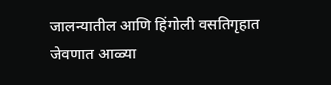जालन्यातील आणि हिंगोली वसतिगृहात जेवणात आळ्या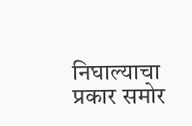निघाल्याचा प्रकार समोर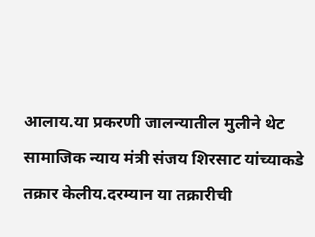आलाय.या प्रकरणी जालन्यातील मुलीने थेट सामाजिक न्याय मंत्री संजय शिरसाट यांच्याकडे तक्रार केलीय.दरम्यान या तक्रारीची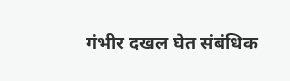गंभीर दखल घेत संबंधिक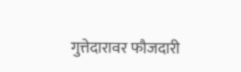गुत्तेदारावर फौजदारी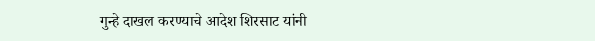गुन्हे दाखल करण्याचे आदेश शिरसाट यांनी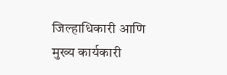जिल्हाधिकारी आणि मुख्य कार्यकारी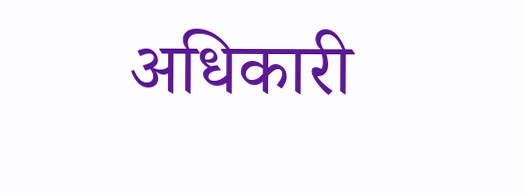अधिकारी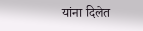यांना दिलेत